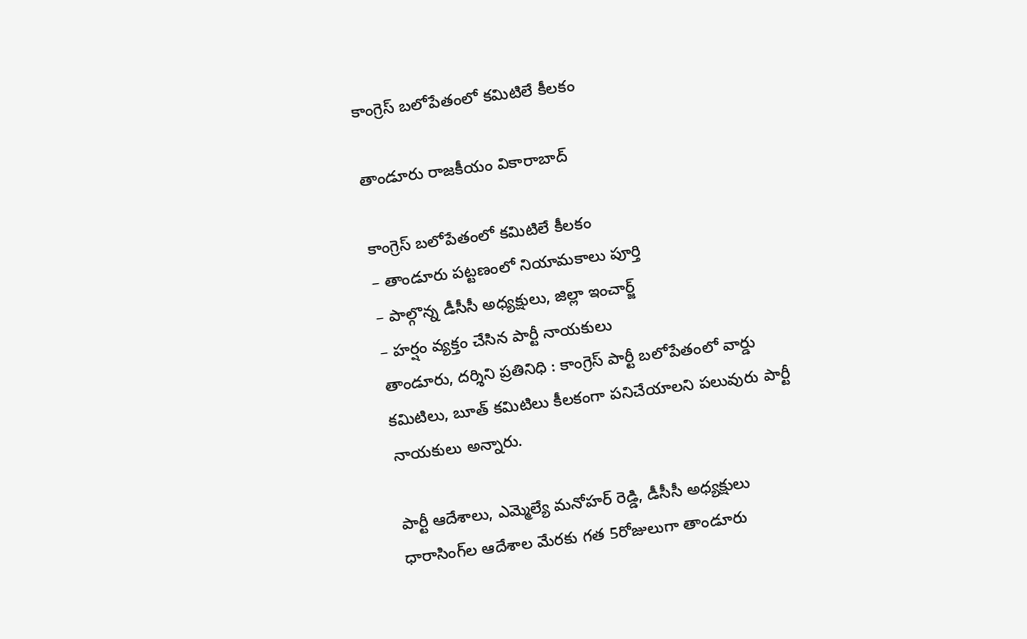కాంగ్రెస్ బలోపేతంలో కమిటిలే కీలకం

తాండూరు రాజకీయం వికారాబాద్

కాంగ్రెస్ బలోపేతంలో కమిటిలే కీలకం
– తాండూరు పట్టణంలో నియామకాలు పూర్తి
– పాల్గొన్న డీసీసీ అధ్యక్షులు, జిల్లా ఇంచార్జ్
– హర్షం వ్యక్తం చేసిన పార్టీ నాయకులు
తాండూరు, దర్శిని ప్రతినిధి : కాంగ్రెస్ పార్టీ బలోపేతంలో వార్డు కమిటిలు, బూత్ కమిటిలు కీలకంగా పనిచేయాలని పలువురు పార్టీ నాయకులు అన్నారు.

పార్టీ ఆదేశాలు, ఎమ్మెల్యే మనోహర్ రెడ్డి, డీసీసీ అధ్యక్షులు ధారాసింగ్‌ల ఆదేశాల మేరకు గత 5రోజులుగా తాండూరు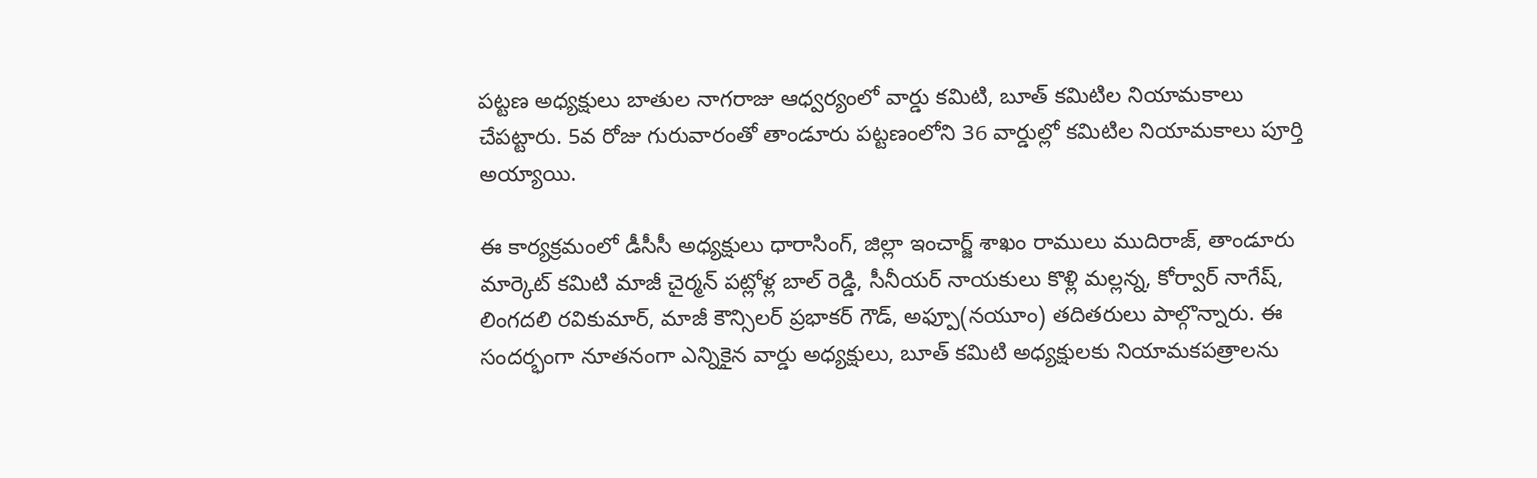పట్టణ అధ్యక్షులు బాతుల నాగరాజు ఆధ్వర్యంలో వార్డు కమిటి, బూత్ కమిటిల నియామకాలు చేపట్టారు. 5వ రోజు గురువారంతో తాండూరు పట్టణంలోని 36 వార్డుల్లో కమిటిల నియామకాలు పూర్తి అయ్యాయి.

ఈ కార్యక్రమంలో డీసీసీ అధ్యక్షులు ధారాసింగ్, జిల్లా ఇంచార్జ్ శాఖం రాములు ముదిరాజ్, తాండూరు మార్కెట్ కమిటి మాజీ చైర్మన్ పట్లోళ్ల బాల్‌ రెడ్డి, సీనీయర్ నాయకులు కొళ్లి మల్లన్న, కోర్వార్ నాగేష్‌, లింగదలి రవికుమార్, మాజీ కౌన్సిలర్ ప్రభాకర్ గౌడ్, అఫ్పూ(నయూం) తదితరులు పాల్గొన్నారు. ఈ సందర్భంగా నూతనంగా ఎన్నికైన వార్డు అధ్యక్షులు, బూత్ కమిటి అధ్యక్షులకు నియామకపత్రాలను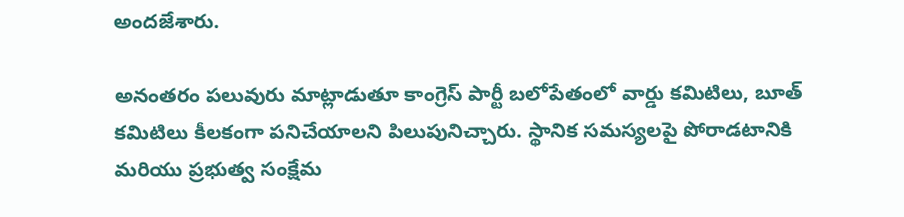అందజేశారు.

అనంతరం పలువురు మాట్లాడుతూ కాంగ్రెస్ పార్టీ బలోపేతంలో వార్డు కమిటిలు, బూత్ కమిటిలు కీలకంగా పనిచేయాలని పిలుపునిచ్చారు. స్థానిక సమస్యలపై పోరాడటానికి మరియు ప్రభుత్వ సంక్షేమ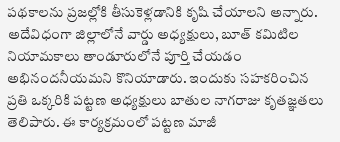పథకాలను ప్రజల్లోకి తీసుకెళ్లడానికి కృషి చేయాలని అన్నారు. అదేవిధంగా జిల్లాలోనే వార్డు అధ్యక్షులు, బూత్ కమిటిల నియామకాలు తాండూరులోనే పూర్తి చేయడం అభినందనీయమని కొనియాడారు. ఇందుకు సహకరించిన ప్రతి ఒక్కరికి పట్టణ అధ్యక్షులు బాతుల నాగరాజు కృతజ్ఞతలు తెలిపారు. ఈ కార్యక్రమంలో పట్టణ మాజీ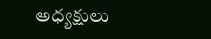అధ్యక్షులు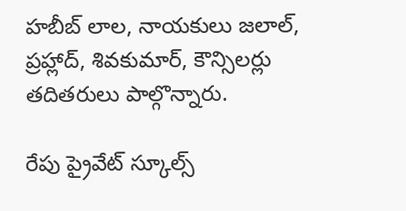హబీబ్ లాల, నాయకులు జలాల్, ప్రహ్లాద్, శివకుమార్, కౌన్సిలర్లు తదితరులు పాల్గొన్నారు.

రేపు ప్రైవేట్ స్కూల్స్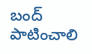బంద్ పాటించాలి